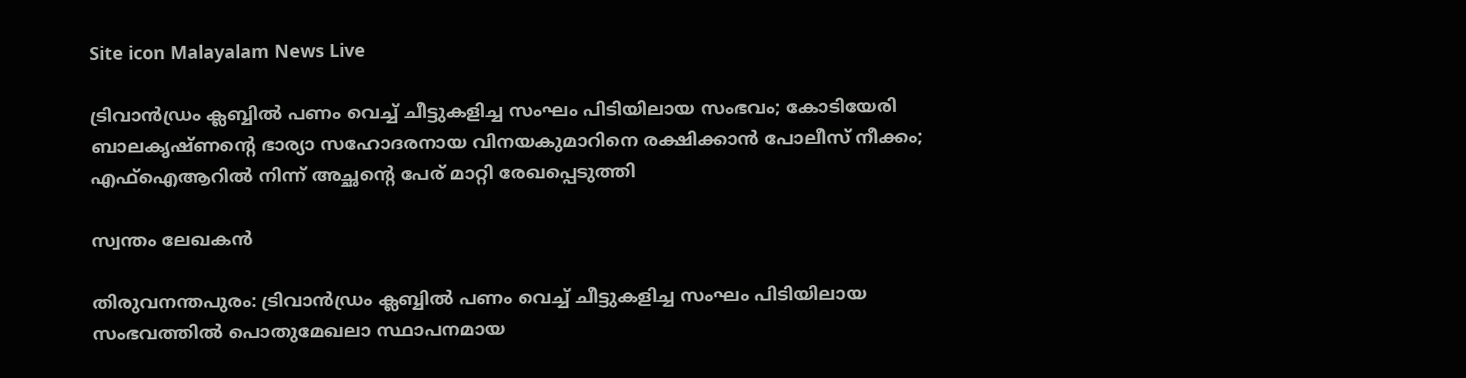Site icon Malayalam News Live

ട്രിവാന്‍ഡ്രം ക്ലബ്ബില്‍ പണം വെച്ച്‌ ചീട്ടുകളിച്ച സംഘം പിടിയിലായ സംഭവം; കോടിയേരി ബാലകൃഷ്ണന്റെ ഭാര്യാ സഹോദരനായ വിനയകുമാറിനെ രക്ഷിക്കാന്‍ പോലീസ് നീക്കം; എഫ്‌ഐആറില്‍ നിന്ന് അച്ഛന്റെ പേര് മാറ്റി രേഖപ്പെടുത്തി

സ്വന്തം ലേഖകൻ

തിരുവനന്തപുരം: ട്രിവാന്‍ഡ്രം ക്ലബ്ബില്‍ പണം വെച്ച്‌ ചീട്ടുകളിച്ച സംഘം പിടിയിലായ സംഭവത്തില്‍ പൊതുമേഖലാ സ്ഥാപനമായ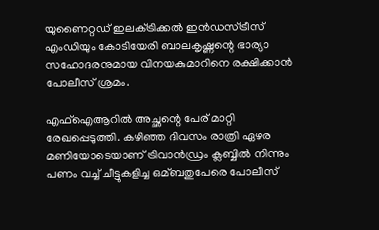യുണൈറ്റഡ് ഇലക്‌ട്രിക്കല്‍ ഇന്‍ഡസ്ട്രീസ് എംഡിയും കോടിയേരി ബാലകൃഷ്ണന്റെ ഭാര്യാ സഹോദരനുമായ വിനയകുമാറിനെ രക്ഷിക്കാന്‍ പോലീസ് ശ്രമം.

എഫ്‌ഐആറില്‍ അച്ഛന്റെ പേര് മാറ്റി രേഖപ്പെടുത്തി. കഴിഞ്ഞ ദിവസം രാത്രി ഏഴര മണിയോടെയാണ് ട്രിവാന്‍ഡ്രം ക്ലബ്ബില്‍ നിന്നും പണം വച്ച്‌ ചീട്ടുകളിച്ച ഒമ്ബതുപേരെ പോലീസ്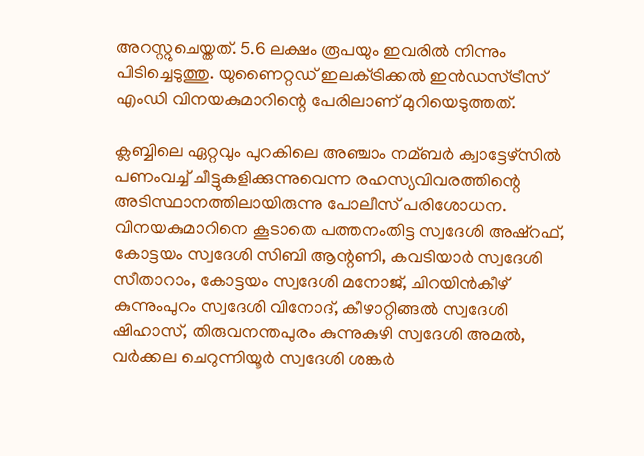അറസ്റ്റുചെയ്തത്. 5.6 ലക്ഷം രൂപയും ഇവരില്‍ നിന്നും പിടിച്ചെടുത്തു. യുണൈറ്റഡ് ഇലക്‌ട്രിക്കല്‍ ഇന്‍ഡസ്ട്രീസ് എംഡി വിനയകുമാറിന്റെ പേരിലാണ് മുറിയെടുത്തത്.

ക്ലബ്ബിലെ ഏറ്റവും പുറകിലെ അഞ്ചാം നമ്ബര്‍ ക്വാട്ടേഴ്‌സില്‍ പണംവച്ച്‌ ചീട്ടുകളിക്കുന്നുവെന്ന രഹസ്യവിവരത്തിന്റെ അടിസ്ഥാനത്തിലായിരുന്നു പോലീസ് പരിശോധന. വിനയകുമാറിനെ കൂടാതെ പത്തനംതിട്ട സ്വദേശി അഷ്‌റഫ്, കോട്ടയം സ്വദേശി സിബി ആന്റണി, കവടിയാര്‍ സ്വദേശി സീതാറാം, കോട്ടയം സ്വദേശി മനോജ്, ചിറയിന്‍കീഴ് കുന്നുംപുറം സ്വദേശി വിനോദ്, കീഴാറ്റിങ്ങല്‍ സ്വദേശി ഷിഹാസ്, തിരുവനന്തപുരം കുന്നുകുഴി സ്വദേശി അമല്‍, വര്‍ക്കല ചെറുന്നിയൂര്‍ സ്വദേശി ശങ്കര്‍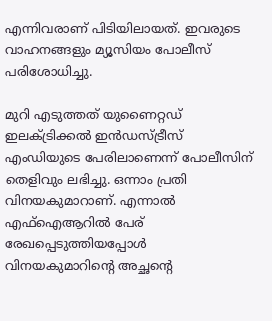എന്നിവരാണ് പിടിയിലായത്. ഇവരുടെ വാഹനങ്ങളും മ്യൂസിയം പോലീസ് പരിശോധിച്ചു.

മുറി എടുത്തത് യുണൈറ്റഡ് ഇലക്‌ട്രിക്കല്‍ ഇന്‍ഡസ്ട്രീസ് എംഡിയുടെ പേരിലാണെന്ന് പോലീസിന് തെളിവും ലഭിച്ചു. ഒന്നാം പ്രതി വിനയകുമാറാണ്. എന്നാല്‍ എഫ്‌ഐആറില്‍ പേര് രേഖപ്പെടുത്തിയപ്പോള്‍ വിനയകുമാറിന്റെ അച്ഛന്റെ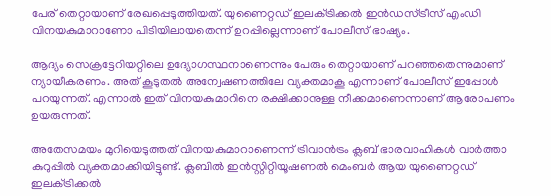പേര് തെറ്റായാണ് രേഖപ്പെടുത്തിയത്. യുണൈറ്റഡ് ഇലക്‌ട്രിക്കല്‍ ഇന്‍ഡസ്ട്രീസ് എംഡി വിനയകുമാറാണോ പിടിയിലായതെന്ന് ഉറപ്പില്ലെന്നാണ് പോലീസ് ഭാഷ്യം.

ആദ്യം സെക്രട്ടേറിയറ്റിലെ ഉദ്യോഗസ്ഥനാണെന്നും പേരും തെറ്റായാണ് പറഞ്ഞതെന്നുമാണ് ന്യായീകരണം. അത് കൂടുതല്‍ അന്വേഷണത്തിലേ വ്യക്തമാകൂ എന്നാണ് പോലീസ് ഇപ്പോള്‍ പറയുന്നത്. എന്നാല്‍ ഇത് വിനയകുമാറിനെ രക്ഷിക്കാനുള്ള നീക്കമാണെന്നാണ് ആരോപണം ഉയരുന്നത്.

അതേസമയം മുറിയെടുത്തത് വിനയകുമാറാണെന്ന് ട്രിവാന്‍ട്രം ക്ലബ് ഭാരവാഹികള്‍ വാര്‍ത്താ കുറുപ്പില്‍ വ്യക്തമാക്കിയിട്ടുണ്ട്. ക്ലബില്‍ ഇന്‍സ്റ്റിറ്റിയൂഷണല്‍ മെംബര്‍ ആയ യുണൈറ്റഡ് ഇലക്‌ട്രിക്കല്‍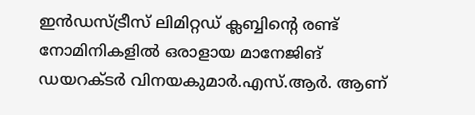ഇന്‍ഡസ്ട്രീസ് ലിമിറ്റഡ് ക്ലബ്ബിന്റെ രണ്ട് നോമിനികളില്‍ ഒരാളായ മാനേജിങ് ഡയറക്ടര്‍ വിനയകുമാര്‍.എസ്.ആര്‍. ആണ്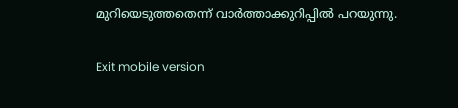മുറിയെടുത്തതെന്ന് വാര്‍ത്താക്കുറിപ്പില്‍ പറയുന്നു.

Exit mobile version